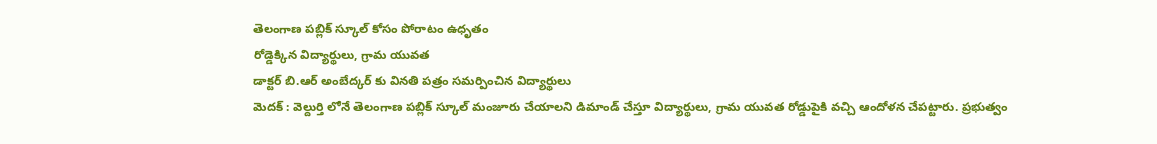తెలంగాణ పబ్లిక్ స్కూల్ కోసం పోరాటం ఉధృతం
రోడ్డెక్కిన విద్యార్థులు, గ్రామ యువత
డాక్టర్ బి.ఆర్ అంబేద్కర్ కు వినతి పత్రం సమర్పించిన విద్యార్థులు
మెదక్ : వెల్దుర్తి లోనే తెలంగాణ పబ్లిక్ స్కూల్ మంజూరు చేయాలని డిమాండ్ చేస్తూ విద్యార్థులు, గ్రామ యువత రోడ్డుపైకి వచ్చి ఆందోళన చేపట్టారు. ప్రభుత్వం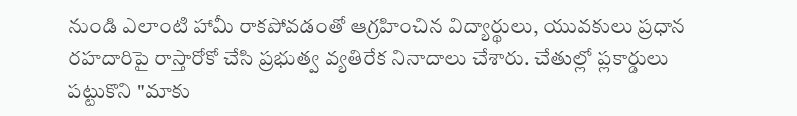నుండి ఎలాంటి హామీ రాకపోవడంతో ఆగ్రహించిన విద్యార్థులు, యువకులు ప్రధాన రహదారిపై రాస్తారోకో చేసి ప్రభుత్వ వ్యతిరేక నినాదాలు చేశారు. చేతుల్లో ప్లకార్డులు పట్టుకొని "మాకు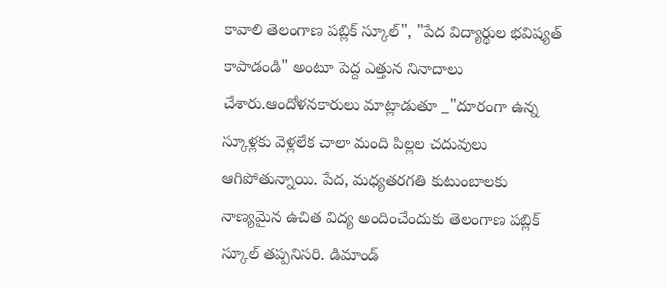కావాలి తెలంగాణ పబ్లిక్ స్కూల్", "పేద విద్యార్థుల భవిష్యత్ కాపాడండి" అంటూ పెద్ద ఎత్తున నినాదాలు చేశారు.ఆందోళనకారులు మాట్లాడుతూ _"దూరంగా ఉన్న స్కూళ్లకు వెళ్లలేక చాలా మంది పిల్లల చదువులు ఆగిపోతున్నాయి. పేద, మధ్యతరగతి కుటుంబాలకు నాణ్యమైన ఉచిత విద్య అందించేందుకు తెలంగాణ పబ్లిక్ స్కూల్ తప్పనిసరి. డిమాండ్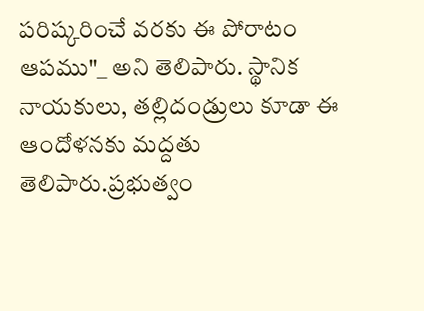పరిష్కరించే వరకు ఈ పోరాటం ఆపము"_ అని తెలిపారు. స్థానిక నాయకులు, తల్లిదండ్రులు కూడా ఈ ఆందోళనకు మద్దతు తెలిపారు.ప్రభుత్వం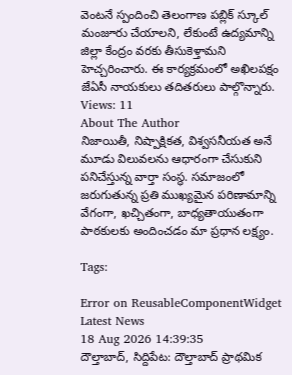వెంటనే స్పందించి తెలంగాణ పబ్లిక్ స్కూల్ మంజూరు చేయాలని, లేకుంటే ఉద్యమాన్ని జిల్లా కేంద్రం వరకు తీసుకెళ్తామని హెచ్చరించారు. ఈ కార్యక్రమంలో అఖిలపక్షం జేఏసీ నాయకులు తదితరులు పాల్గొన్నారు.
Views: 11
About The Author
నిజాయితీ, నిష్పాక్షికత, విశ్వసనీయత అనే మూడు విలువలను ఆధారంగా చేసుకుని పనిచేస్తున్న వార్తా సంస్థ. సమాజంలో జరుగుతున్న ప్రతి ముఖ్యమైన పరిణామాన్ని వేగంగా, ఖచ్చితంగా, బాధ్యతాయుతంగా పాఠకులకు అందించడం మా ప్రధాన లక్ష్యం.

Tags:

Error on ReusableComponentWidget
Latest News
18 Aug 2026 14:39:35
దౌల్తాబాద్, సిద్దిపేట: దౌల్తాబాద్ ప్రాథమిక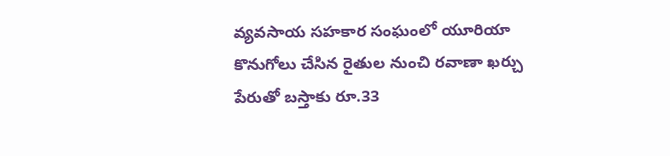వ్యవసాయ సహకార సంఘంలో యూరియా కొనుగోలు చేసిన రైతుల నుంచి రవాణా ఖర్చు పేరుతో బస్తాకు రూ.33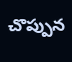చొప్పున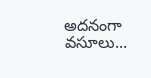అదనంగా వసూలు...